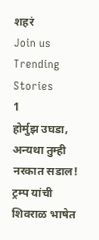शहरं
Join us
Trending Stories
1
होर्मुझ उघडा, अन्यथा तुम्ही नरकात सडाल! ट्रम्प यांची शिवराळ भाषेत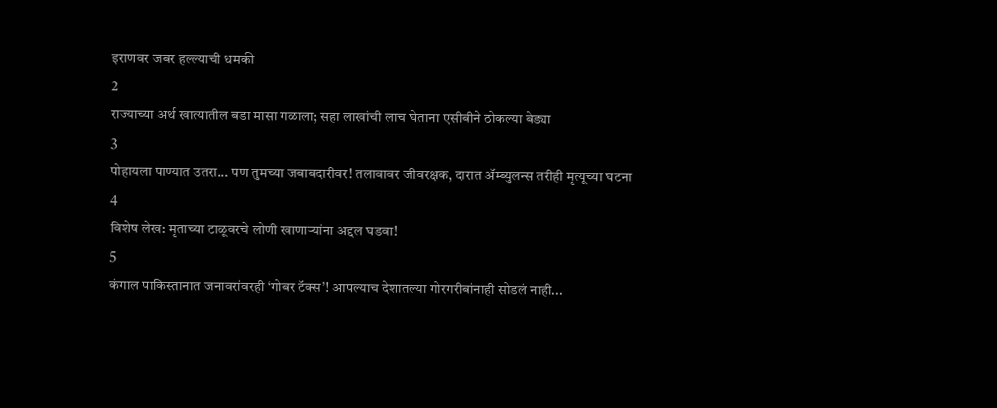इराणवर जबर हल्ल्याची धमकी
2
राज्याच्या अर्थ खात्यातील बडा मासा गळाला; सहा लाखांची लाच घेताना एसीबीने ठोकल्या बेड्या
3
पोहायला पाण्यात उतरा... पण तुमच्या जबाबदारीवर! तलावावर जीवरक्षक, दारात ॲम्ब्युलन्स तरीही मृत्यूच्या घटना
4
विशेष लेख: मृताच्या टाळूवरचे लोणी खाणाऱ्यांना अद्दल घडवा!
5
कंगाल पाकिस्तानात जनावरांवरही ‘गोबर टॅक्स’! आपल्याच देशातल्या गोरगरीबांनाही सोडलं नाही...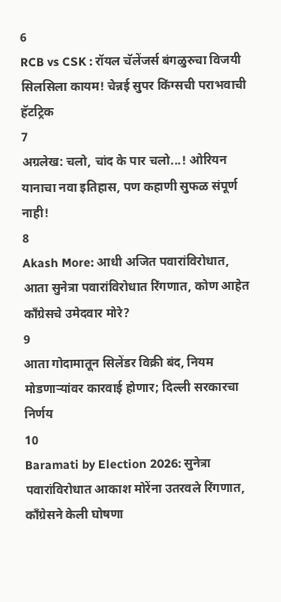6
RCB vs CSK : रॉयल चॅलेंजर्स बंगळुरुचा विजयी सिलसिला कायम! चेन्नई सुपर किंग्सची पराभवाची हॅटट्रिक
7
अग्रलेख: चलो, चांद के पार चलो...! ओरियन यानाचा नवा इतिहास, पण कहाणी सुफळ संपूर्ण नाही!
8
Akash More: आधी अजित पवारांविरोधात, आता सुनेत्रा पवारांविरोधात रिंगणात, कोण आहेत काँग्रेसचे उमेदवार मोरे?
9
आता गोदामातून सिलेंडर विक्री बंद, नियम मोडणाऱ्यांवर कारवाई होणार; दिल्ली सरकारचा निर्णय
10
Baramati by Election 2026: सुनेत्रा पवारांविरोधात आकाश मोरेंना उतरवले रिंगणात, काँग्रेसने केली घोषणा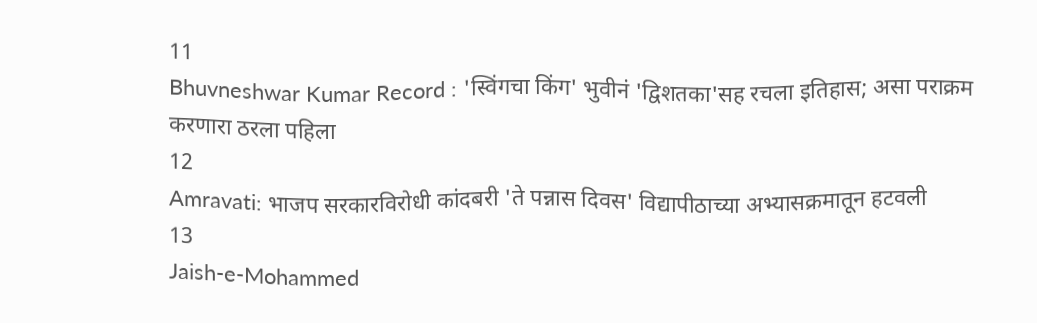11
Bhuvneshwar Kumar Record : 'स्विंगचा किंग' भुवीनं 'द्विशतका'सह रचला इतिहास; असा पराक्रम करणारा ठरला पहिला
12
Amravati: भाजप सरकारविरोधी कांदबरी 'ते पन्नास दिवस' विद्यापीठाच्या अभ्यासक्रमातून हटवली
13
Jaish-e-Mohammed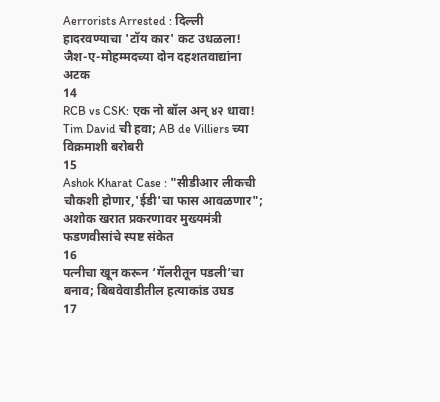Aerrorists Arrested : दिल्ली हादरवण्याचा 'टॉय कार' कट उधळला! जैश-ए-मोहम्मदच्या दोन दहशतवाद्यांना अटक
14
RCB vs CSK: एक नो बॉल अन् ४२ धावा! Tim David ची हवा; AB de Villiers च्या विक्रमाशी बरोबरी
15
Ashok Kharat Case : "सीडीआर लीकची चौकशी होणार,'ईडी'चा फास आवळणार"; अशोक खरात प्रकरणावर मुख्यमंत्री फडणवीसांचे स्पष्ट संकेत
16
पत्नीचा खून करून ‘गॅलरीतून पडली’चा बनाव; बिबवेवाडीतील हत्याकांड उघड
17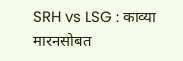SRH vs LSG : काव्या मारनसोबत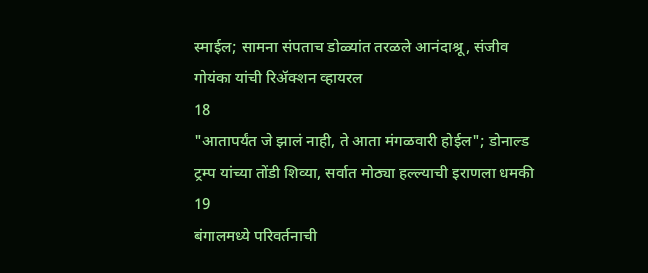स्माईल; सामना संपताच डोळ्यांत तरळले आनंदाश्रू, संजीव गोयंका यांची रिॲक्शन व्हायरल
18
"आतापर्यंत जे झालं नाही, ते आता मंगळवारी होईल"; डोनाल्ड ट्रम्प यांच्या तोंडी शिव्या, सर्वात मोठ्या हल्ल्याची इराणला धमकी
19
बंगालमध्ये परिवर्तनाची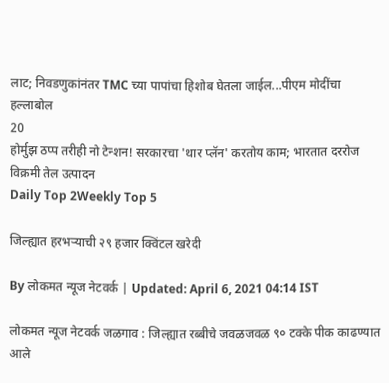लाट; निवडणुकांनंतर TMC च्या पापांचा हिशोब घेतला जाईल...पीएम मोदींचा हल्लाबोल
20
होर्मुझ ठप्प तरीही नो टेन्शन! सरकारचा 'थार प्लॅन' करतोय काम; भारतात दररोज विक्रमी तेल उत्पादन
Daily Top 2Weekly Top 5

जिल्ह्यात हरभऱ्याची २९ हजार क्विंटल खरेदी

By लोकमत न्यूज नेटवर्क | Updated: April 6, 2021 04:14 IST

लोकमत न्यूज नेटवर्क जळगाव : जिल्ह्यात रब्बीचे जवळजवळ ९० टक्के पीक काढण्यात आले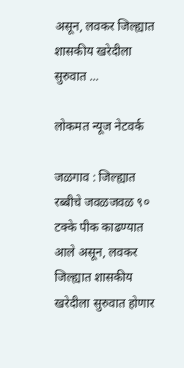असून, लवकर जिल्ह्यात शासकीय खरेदीला सुरुवात ...

लोकमत न्यूज नेटवर्क

जळगाव : जिल्ह्यात रब्बीचे जवळजवळ ९० टक्के पीक काढण्यात आले असून, लवकर जिल्ह्यात शासकीय खरेदीला सुरुवात होणार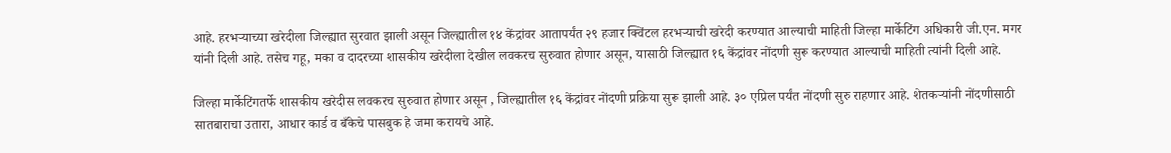आहे. हरभऱ्याच्या खरेदीला जिल्ह्यात सुरवात झाली असून जिल्ह्यातील १४ केंद्रांवर आतापर्यंत २९ हजार क्विंटल हरभऱ्याची खरेदी करण्यात आल्याची माहिती जिल्हा मार्केटिंग अधिकारी जी.एन. मगर यांनी दिली आहे. तसेच गहू, मका व दादरच्या शासकीय खरेदीला देखील लवकरच सुरुवात होणार असून, यासाठी जिल्ह्यात १६ केंद्रांवर नोंदणी सुरू करण्यात आल्याची माहिती त्यांनी दिली आहे.

जिल्हा मार्केटिंगतर्फे शासकीय खरेदीस लवकरच सुरुवात होणार असून , जिल्ह्यातील १६ केंद्रांवर नोंदणी प्रक्रिया सुरू झाली आहे. ३० एप्रिल पर्यंत नोंदणी सुरु राहणार आहे. शेतकऱ्यांनी नोंदणीसाठी सातबाराचा उतारा, आधार कार्ड व बँकेचे पासबुक हे जमा करायचे आहे.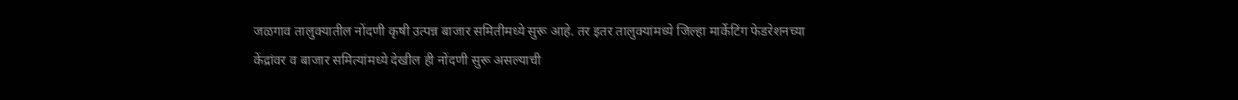जळगाव तालुक्यातील नोंदणी कृषी उत्पन्न बाजार समितीमध्ये सुरू आहे. तर इतर तालुक्यांमध्ये जिल्हा मार्केटिंग फेडरेशनच्या केंद्रांवर व बाजार समित्यांमध्ये देखील ही नोंदणी सुरू असल्याची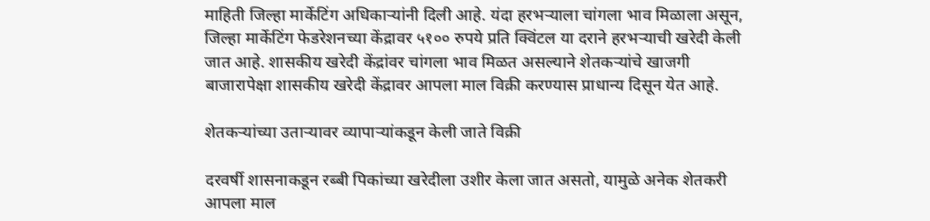माहिती जिल्हा मार्केटिंग अधिकाऱ्यांनी दिली आहे. यंदा हरभऱ्याला चांगला भाव मिळाला असून, जिल्हा मार्केटिंग फेडरेशनच्या केंद्रावर ५१०० रुपये प्रति क्विंटल या दराने हरभऱ्याची खरेदी केली जात आहे. शासकीय खरेदी केंद्रांवर चांगला भाव मिळत असल्याने शेतकऱ्यांचे खाजगी बाजारापेक्षा शासकीय खरेदी केंद्रावर आपला माल विक्री करण्यास प्राधान्य दिसून येत आहे.

शेतकऱ्यांच्या उताऱ्यावर व्यापाऱ्यांकडून केली जाते विक्री

दरवर्षी शासनाकडून रब्बी पिकांच्या खरेदीला उशीर केला जात असतो, यामुळे अनेक शेतकरी आपला माल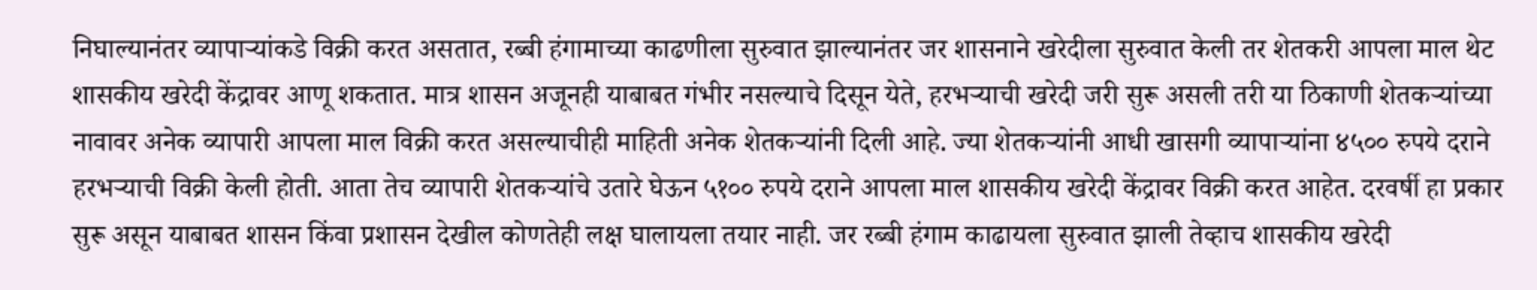निघाल्यानंतर व्यापाऱ्यांकडे विक्री करत असतात, रब्बी हंगामाच्या काढणीला सुरुवात झाल्यानंतर जर शासनाने खरेदीला सुरुवात केली तर शेतकरी आपला माल थेट शासकीय खरेदी केंद्रावर आणू शकतात. मात्र शासन अजूनही याबाबत गंभीर नसल्याचे दिसून येते, हरभऱ्याची खरेदी जरी सुरू असली तरी या ठिकाणी शेतकऱ्यांच्या नावावर अनेक व्यापारी आपला माल विक्री करत असल्याचीही माहिती अनेक शेतकऱ्यांनी दिली आहे. ज्या शेतकऱ्यांनी आधी खासगी व्यापाऱ्यांना ४५०० रुपये दराने हरभऱ्याची विक्री केली होती. आता तेच व्यापारी शेतकऱ्यांचे उतारे घेऊन ५१०० रुपये दराने आपला माल शासकीय खरेदी केंद्रावर विक्री करत आहेत. दरवर्षी हा प्रकार सुरू असून याबाबत शासन किंवा प्रशासन देखील कोणतेही लक्ष घालायला तयार नाही. जर रब्बी हंगाम काढायला सुरुवात झाली तेव्हाच शासकीय खरेदी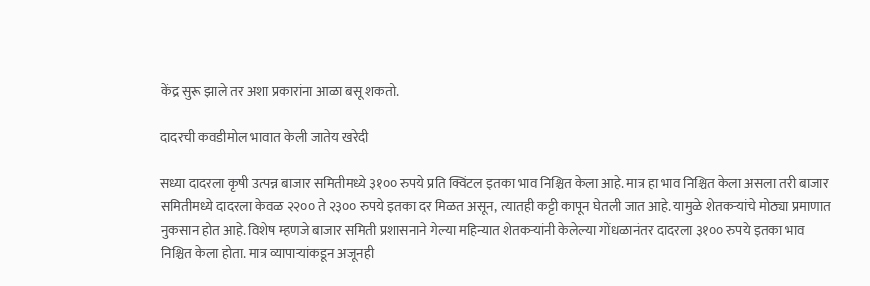केंद्र सुरू झाले तर अशा प्रकारांना आळा बसू शकतो.

दादरची कवडीमोल भावात केली जातेय खरेदी

सध्या दादरला कृषी उत्पन्न बाजार समितीमध्ये ३१०० रुपये प्रति क्विंटल इतका भाव निश्चित केला आहे. मात्र हा भाव निश्चित केला असला तरी बाजार समितीमध्ये दादरला केवळ २२०० ते २३०० रुपये इतका दर मिळत असून, त्यातही कट्टी कापून घेतली जात आहे. यामुळे शेतकऱ्यांचे मोठ्या प्रमाणात नुकसान होत आहे. विशेष म्हणजे बाजार समिती प्रशासनाने गेल्या महिन्यात शेतकऱ्यांनी केलेल्या गोंधळानंतर दादरला ३१०० रुपये इतका भाव निश्चित केला होता. मात्र व्यापाऱ्यांकडून अजूनही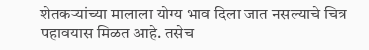शेतकऱ्यांच्या मालाला योग्य भाव दिला जात नसल्याचे चित्र पहावयास मिळत आहे. तसेच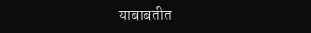याबाबतीत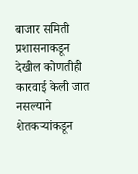बाजार समिती प्रशासनाकडून देखील कोणतीही कारवाई केली जात नसल्याने शेतकऱ्यांकडून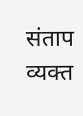संताप व्यक्त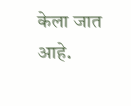केला जात आहे.